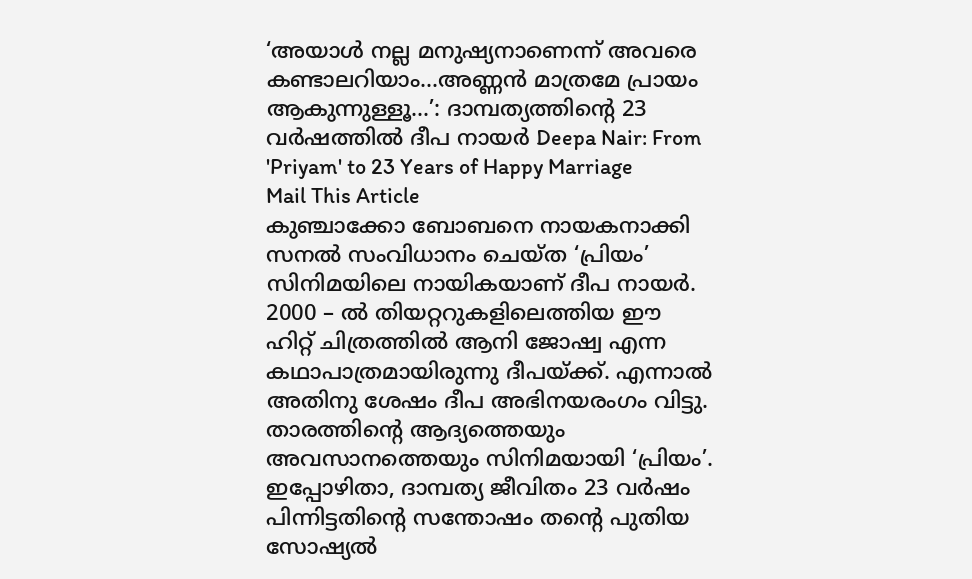‘അയാൾ നല്ല മനുഷ്യനാണെന്ന് അവരെ കണ്ടാലറിയാം...അണ്ണൻ മാത്രമേ പ്രായം ആകുന്നുള്ളൂ...’: ദാമ്പത്യത്തിന്റെ 23 വർഷത്തിൽ ദീപ നായർ Deepa Nair: From 'Priyam' to 23 Years of Happy Marriage
Mail This Article
കുഞ്ചാക്കോ ബോബനെ നായകനാക്കി സനൽ സംവിധാനം ചെയ്ത ‘പ്രിയം’ സിനിമയിലെ നായികയാണ് ദീപ നായർ. 2000 – ൽ തിയറ്ററുകളിലെത്തിയ ഈ ഹിറ്റ് ചിത്രത്തിൽ ആനി ജോഷ്വ എന്ന കഥാപാത്രമായിരുന്നു ദീപയ്ക്ക്. എന്നാൽ അതിനു ശേഷം ദീപ അഭിനയരംഗം വിട്ടു. താരത്തിന്റെ ആദ്യത്തെയും അവസാനത്തെയും സിനിമയായി ‘പ്രിയം’.
ഇപ്പോഴിതാ, ദാമ്പത്യ ജീവിതം 23 വർഷം പിന്നിട്ടതിന്റെ സന്തോഷം തന്റെ പുതിയ സോഷ്യൽ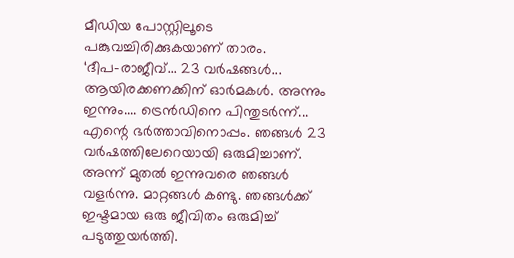മീഡിയ പോസ്റ്റിലൂടെ പങ്കുവച്ചിരിക്കുകയാണ് താരം.
‘ദീപ-രാജീവ്... 23 വർഷങ്ങൾ... ആയിരക്കണക്കിന് ഓർമകൾ. അന്നും ഇന്നും.... ട്രെൻഡിനെ പിന്തുടർന്ന്... എന്റെ ഭർത്താവിനൊപ്പം. ഞങ്ങൾ 23 വർഷത്തിലേറെയായി ഒരുമിച്ചാണ്. അന്ന് മുതൽ ഇന്നുവരെ ഞങ്ങൾ വളർന്നു. മാറ്റങ്ങൾ കണ്ടു. ഞങ്ങൾക്ക് ഇഷ്ടമായ ഒരു ജീവിതം ഒരുമിച്ച് പടുത്തുയർത്തി.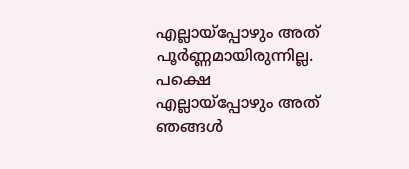എല്ലായ്പ്പോഴും അത് പൂർണ്ണമായിരുന്നില്ല. പക്ഷെ എല്ലായ്പ്പോഴും അത് ഞങ്ങൾ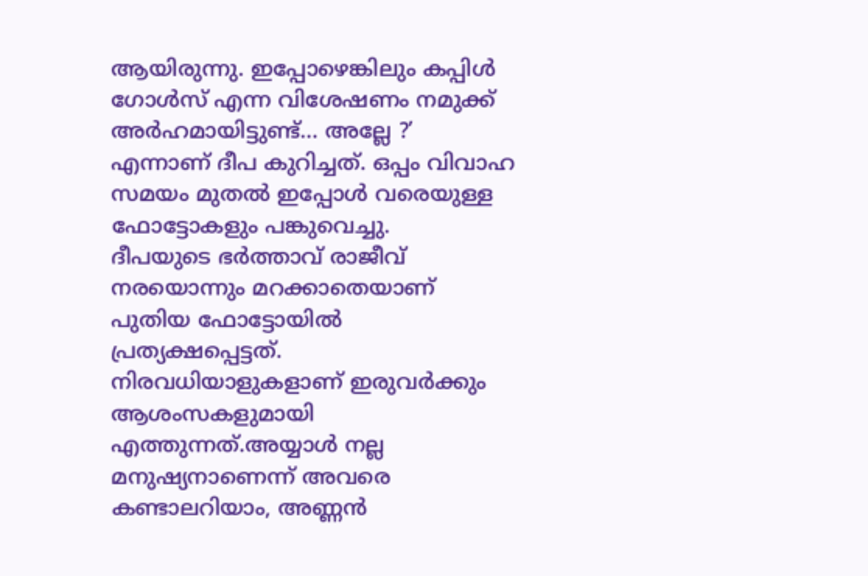ആയിരുന്നു. ഇപ്പോഴെങ്കിലും കപ്പിൾ ഗോൾസ് എന്ന വിശേഷണം നമുക്ക് അർഹമായിട്ടുണ്ട്... അല്ലേ ?’ എന്നാണ് ദീപ കുറിച്ചത്. ഒപ്പം വിവാഹ സമയം മുതൽ ഇപ്പോൾ വരെയുള്ള ഫോട്ടോകളും പങ്കുവെച്ചു.
ദീപയുടെ ഭർത്താവ് രാജീവ് നരയൊന്നും മറക്കാതെയാണ് പുതിയ ഫോട്ടോയിൽ പ്രത്യക്ഷപ്പെട്ടത്. നിരവധിയാളുകളാണ് ഇരുവർക്കും ആശംസകളുമായി എത്തുന്നത്.അയ്യാൾ നല്ല മനുഷ്യനാണെന്ന് അവരെ കണ്ടാലറിയാം, അണ്ണൻ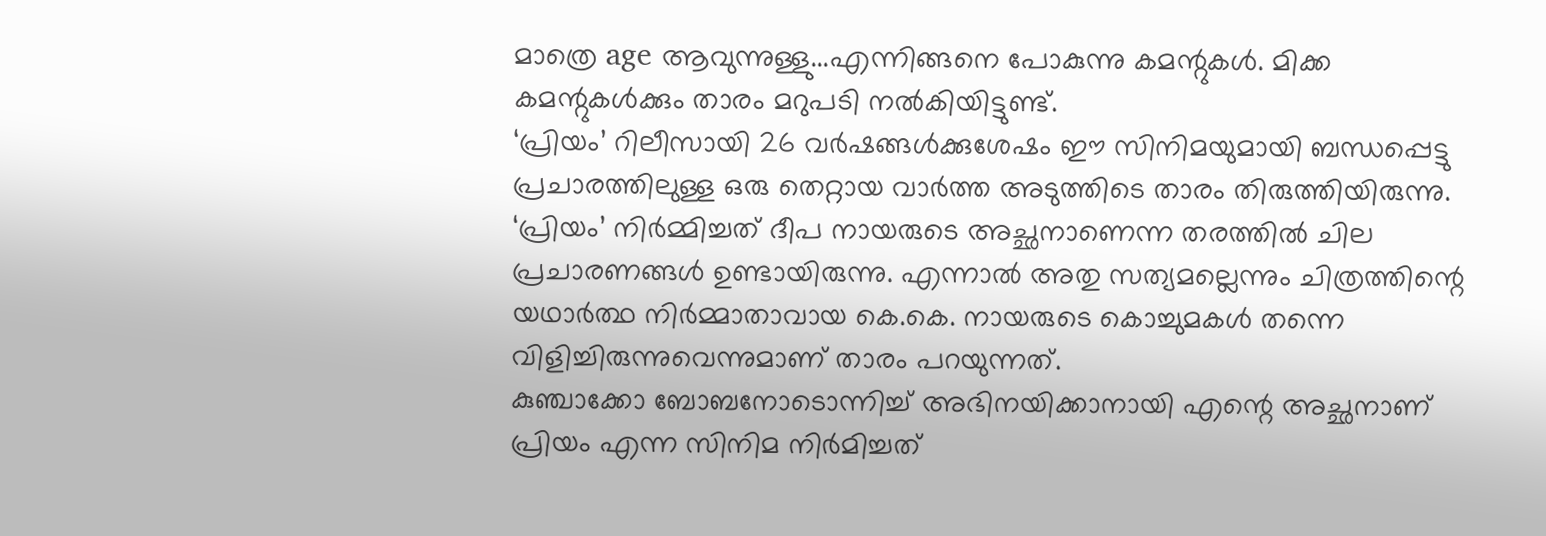മാത്രെ age ആവുന്നുള്ളു...എന്നിങ്ങനെ പോകുന്നു കമന്റുകൾ. മിക്ക കമന്റുകൾക്കും താരം മറുപടി നൽകിയിട്ടുണ്ട്.
‘പ്രിയം’ റിലീസായി 26 വർഷങ്ങൾക്കുശേഷം ഈ സിനിമയുമായി ബന്ധപ്പെട്ടു പ്രചാരത്തിലുള്ള ഒരു തെറ്റായ വാർത്ത അടുത്തിടെ താരം തിരുത്തിയിരുന്നു. ‘പ്രിയം’ നിർമ്മിച്ചത് ദീപ നായരുടെ അച്ഛനാണെന്ന തരത്തിൽ ചില പ്രചാരണങ്ങൾ ഉണ്ടായിരുന്നു. എന്നാൽ അതു സത്യമല്ലെന്നും ചിത്രത്തിന്റെ യഥാർത്ഥ നിർമ്മാതാവായ കെ.കെ. നായരുടെ കൊച്ചുമകൾ തന്നെ വിളിച്ചിരുന്നുവെന്നുമാണ് താരം പറയുന്നത്.
കുഞ്ചാക്കോ ബോബനോടൊന്നിച്ച് അഭിനയിക്കാനായി എന്റെ അച്ഛനാണ് പ്രിയം എന്ന സിനിമ നിർമിച്ചത്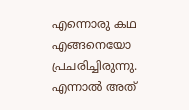എന്നൊരു കഥ എങ്ങനെയോ പ്രചരിച്ചിരുന്നു. എന്നാൽ അത്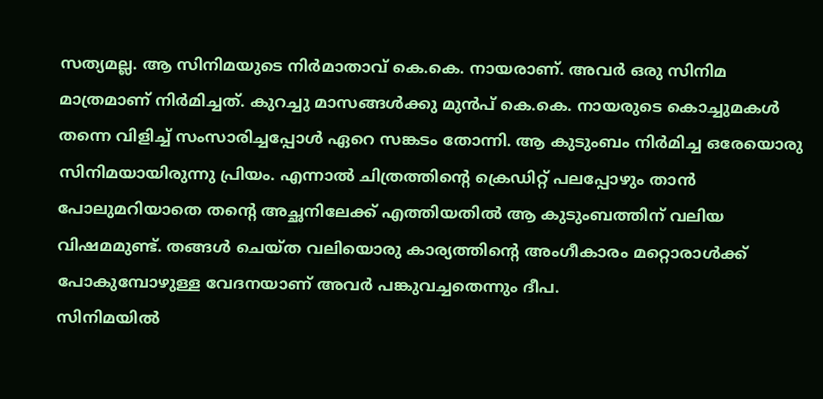സത്യമല്ല. ആ സിനിമയുടെ നിർമാതാവ് കെ.കെ. നായരാണ്. അവർ ഒരു സിനിമ മാത്രമാണ് നിർമിച്ചത്. കുറച്ചു മാസങ്ങൾക്കു മുൻപ് കെ.കെ. നായരുടെ കൊച്ചുമകൾ തന്നെ വിളിച്ച് സംസാരിച്ചപ്പോൾ ഏറെ സങ്കടം തോന്നി. ആ കുടുംബം നിർമിച്ച ഒരേയൊരു സിനിമയായിരുന്നു പ്രിയം. എന്നാൽ ചിത്രത്തിന്റെ ക്രെഡിറ്റ് പലപ്പോഴും താൻ പോലുമറിയാതെ തന്റെ അച്ഛനിലേക്ക് എത്തിയതിൽ ആ കുടുംബത്തിന് വലിയ വിഷമമുണ്ട്. തങ്ങൾ ചെയ്ത വലിയൊരു കാര്യത്തിന്റെ അംഗീകാരം മറ്റൊരാൾക്ക് പോകുമ്പോഴുള്ള വേദനയാണ് അവർ പങ്കുവച്ചതെന്നും ദീപ.
സിനിമയിൽ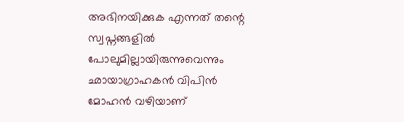അഭിനയിക്കുക എന്നത് തന്റെ സ്വപ്നങ്ങളിൽ പോലുമില്ലായിരുന്നുവെന്നും ഛായാഗ്രാഹകൻ വിപിൻ മോഹൻ വഴിയാണ്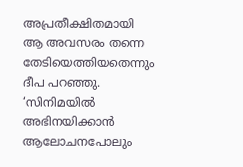അപ്രതീക്ഷിതമായി ആ അവസരം തന്നെ തേടിയെത്തിയതെന്നും ദീപ പറഞ്ഞു.
‘സിനിമയിൽ അഭിനയിക്കാൻ ആലോചനപോലും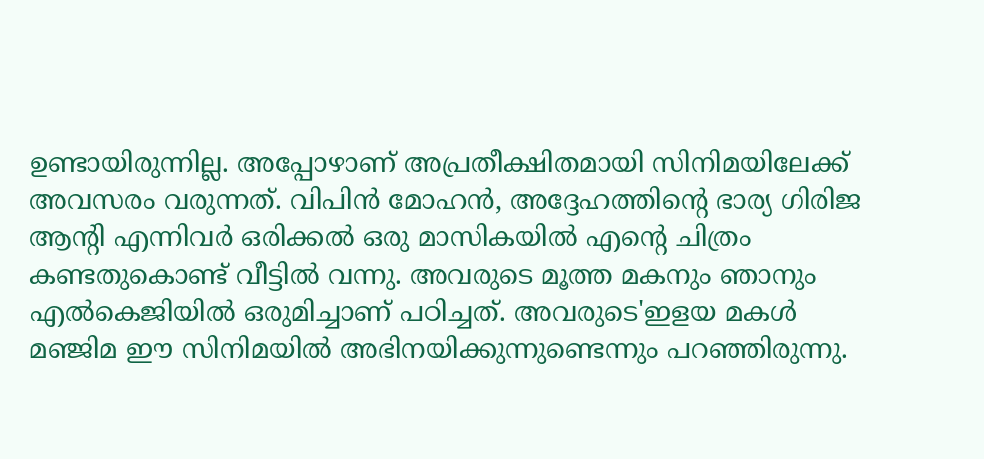ഉണ്ടായിരുന്നില്ല. അപ്പോഴാണ് അപ്രതീക്ഷിതമായി സിനിമയിലേക്ക് അവസരം വരുന്നത്. വിപിൻ മോഹൻ, അദ്ദേഹത്തിന്റെ ഭാര്യ ഗിരിജ ആന്റി എന്നിവർ ഒരിക്കൽ ഒരു മാസികയിൽ എന്റെ ചിത്രം കണ്ടതുകൊണ്ട് വീട്ടിൽ വന്നു. അവരുടെ മൂത്ത മകനും ഞാനും എൽകെജിയിൽ ഒരുമിച്ചാണ് പഠിച്ചത്. അവരുടെ'ഇളയ മകൾ മഞ്ജിമ ഈ സിനിമയിൽ അഭിനയിക്കുന്നുണ്ടെന്നും പറഞ്ഞിരുന്നു.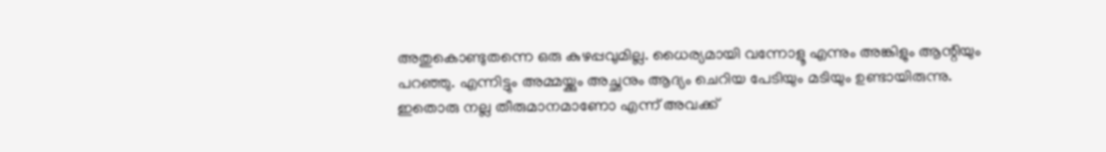അതുകൊണ്ടുതന്നെ ഒരു കുഴപ്പവുമില്ല. ധൈര്യമായി വന്നോളൂ എന്നും അങ്കിളും ആന്റിയും പറഞ്ഞു. എന്നിട്ടും അമ്മയ്ക്കും അച്ഛനും ആദ്യം ചെറിയ പേടിയും മടിയും ഉണ്ടായിരുന്നു. ഇതൊരു നല്ല തീരുമാനമാണോ എന്ന് അവക്ക്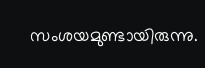സംശയമുണ്ടായിരുന്നു.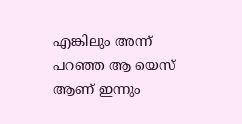എങ്കിലും അന്ന് പറഞ്ഞ ആ യെസ് ആണ് ഇന്നും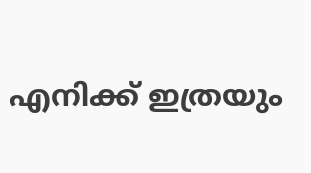എനിക്ക് ഇത്രയും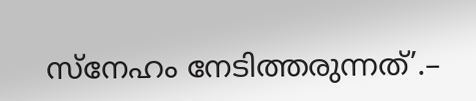സ്നേഹം നേടിത്തരുന്നത്’.–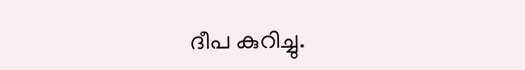ദീപ കുറിച്ചു.